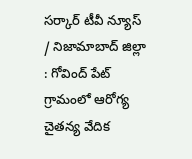సర్కార్ టీవీ న్యూస్ / నిజామాబాద్ జిల్లా : గోవింద్ పేట్ గ్రామంలో ఆరోగ్య చైతన్య వేదిక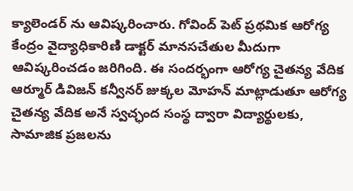క్యాలెండర్ ను ఆవిష్కరించారు. గోవింద్ పెట్ ప్రథమిక ఆరోగ్య కేంద్రం వైద్యాధికారిణి డాక్టర్ మానసచేతుల మీదుగా ఆవిష్కరించడం జరిగింది. ఈ సందర్భంగా ఆరోగ్య చైతన్య వేదిక ఆర్మూర్ డివిజన్ కన్వీనర్ జుక్కల మోహన్ మాట్లాడుతూ ఆరోగ్య చైతన్య వేదిక అనే స్వచ్ఛంద సంస్థ ద్వారా విద్యార్థులకు, సామాజిక ప్రజలను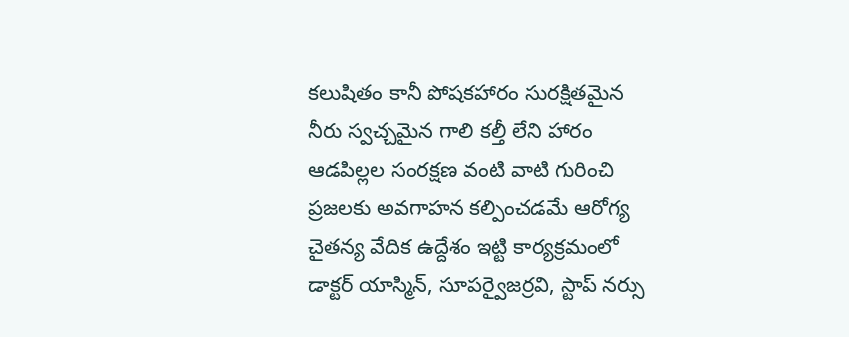కలుషితం కానీ పోషకహారం సురక్షితమైన నీరు స్వచ్చమైన గాలి కల్తీ లేని హారం ఆడపిల్లల సంరక్షణ వంటి వాటి గురించి ప్రజలకు అవగాహన కల్పించడమే ఆరోగ్య చైతన్య వేదిక ఉద్దేశం ఇట్టి కార్యక్రమంలో డాక్టర్ యాస్మిన్, సూపర్వైజర్రవి, స్టాప్ నర్సు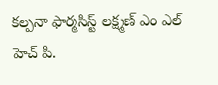కల్పనా ఫార్మసిస్ట్ లక్ష్మణ్ ఎం ఎల్ హెచ్ పి.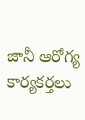జానీ ఆరోగ్య కార్యకర్తలు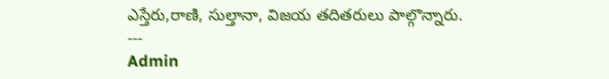ఎస్తేరు,రాణి, సుల్తానా, విజయ తదితరులు పాల్గొన్నారు.
---
Admin